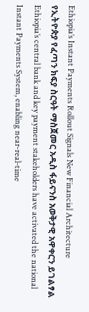Ethiopia’s Instant Payments Rollout Signals New Financial Architecture
የኢትዮጵያ የፈጣን ክፍያ ስርዓት ማስጀመር አዲስ ፋይናንስ አወቅታዊ አዋቀርን ይገልፃል
Ethiopia’s central bank and key payment stakeholders have activated the national Instant Payments System, enabling near‑real‑time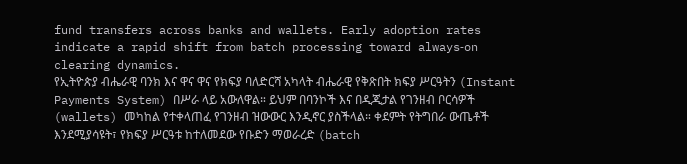fund transfers across banks and wallets. Early adoption rates indicate a rapid shift from batch processing toward always‑on clearing dynamics.
የኢትዮጵያ ብሔራዊ ባንክ እና ዋና ዋና የክፍያ ባለድርሻ አካላት ብሔራዊ የቅጽበት ክፍያ ሥርዓትን (Instant Payments System) በሥራ ላይ አውለዋል። ይህም በባንኮች እና በዲጂታል የገንዘብ ቦርሳዎች (wallets) መካከል የተቀላጠፈ የገንዘብ ዝውውር እንዲኖር ያስችላል። ቀደምት የትግበራ ውጤቶች እንደሚያሳዩት፣ የክፍያ ሥርዓቱ ከተለመደው የቡድን ማወራረድ (batch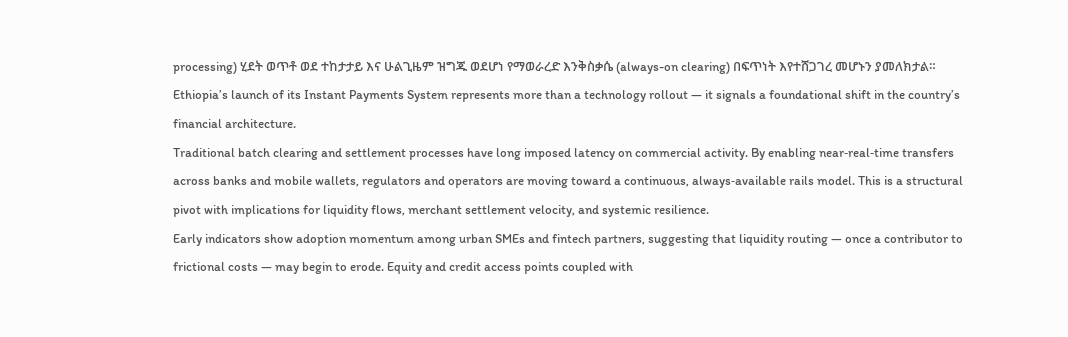processing) ሂደት ወጥቶ ወደ ተከታታይ እና ሁልጊዜም ዝግጁ ወደሆነ የማወራረድ እንቅስቃሴ (always-on clearing) በፍጥነት እየተሸጋገረ መሆኑን ያመለክታል።
Ethiopia’s launch of its Instant Payments System represents more than a technology rollout — it signals a foundational shift in the country’s financial architecture.
Traditional batch clearing and settlement processes have long imposed latency on commercial activity. By enabling near‑real‑time transfers across banks and mobile wallets, regulators and operators are moving toward a continuous, always‑available rails model. This is a structural pivot with implications for liquidity flows, merchant settlement velocity, and systemic resilience.
Early indicators show adoption momentum among urban SMEs and fintech partners, suggesting that liquidity routing — once a contributor to frictional costs — may begin to erode. Equity and credit access points coupled with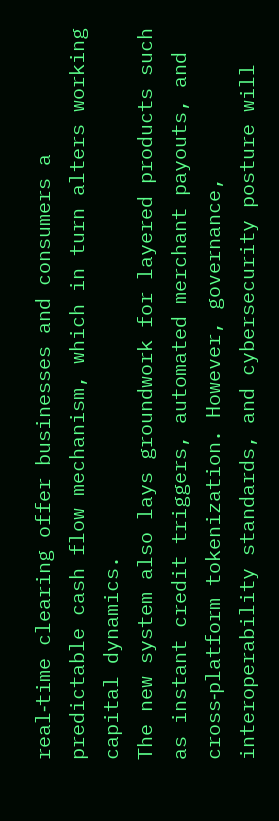real‑time clearing offer businesses and consumers a predictable cash flow mechanism, which in turn alters working capital dynamics.
The new system also lays groundwork for layered products such as instant credit triggers, automated merchant payouts, and cross‑platform tokenization. However, governance, interoperability standards, and cybersecurity posture will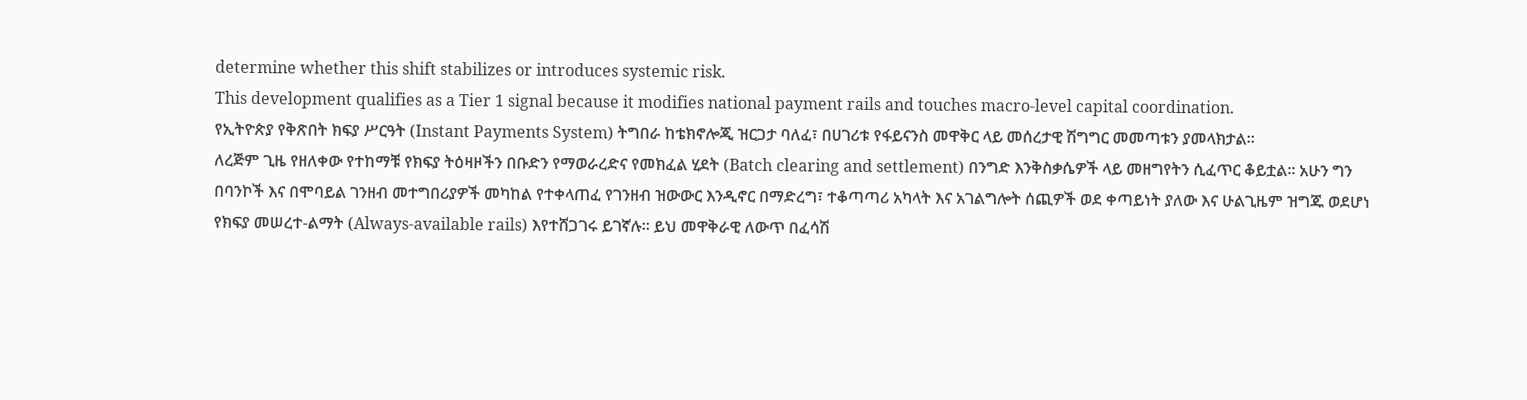determine whether this shift stabilizes or introduces systemic risk.
This development qualifies as a Tier 1 signal because it modifies national payment rails and touches macro‑level capital coordination.
የኢትዮጵያ የቅጽበት ክፍያ ሥርዓት (Instant Payments System) ትግበራ ከቴክኖሎጂ ዝርጋታ ባለፈ፣ በሀገሪቱ የፋይናንስ መዋቅር ላይ መሰረታዊ ሽግግር መመጣቱን ያመላክታል።
ለረጅም ጊዜ የዘለቀው የተከማቹ የክፍያ ትዕዛዞችን በቡድን የማወራረድና የመክፈል ሂደት (Batch clearing and settlement) በንግድ እንቅስቃሴዎች ላይ መዘግየትን ሲፈጥር ቆይቷል። አሁን ግን በባንኮች እና በሞባይል ገንዘብ መተግበሪያዎች መካከል የተቀላጠፈ የገንዘብ ዝውውር እንዲኖር በማድረግ፣ ተቆጣጣሪ አካላት እና አገልግሎት ሰጪዎች ወደ ቀጣይነት ያለው እና ሁልጊዜም ዝግጁ ወደሆነ የክፍያ መሠረተ-ልማት (Always-available rails) እየተሸጋገሩ ይገኛሉ። ይህ መዋቅራዊ ለውጥ በፈሳሽ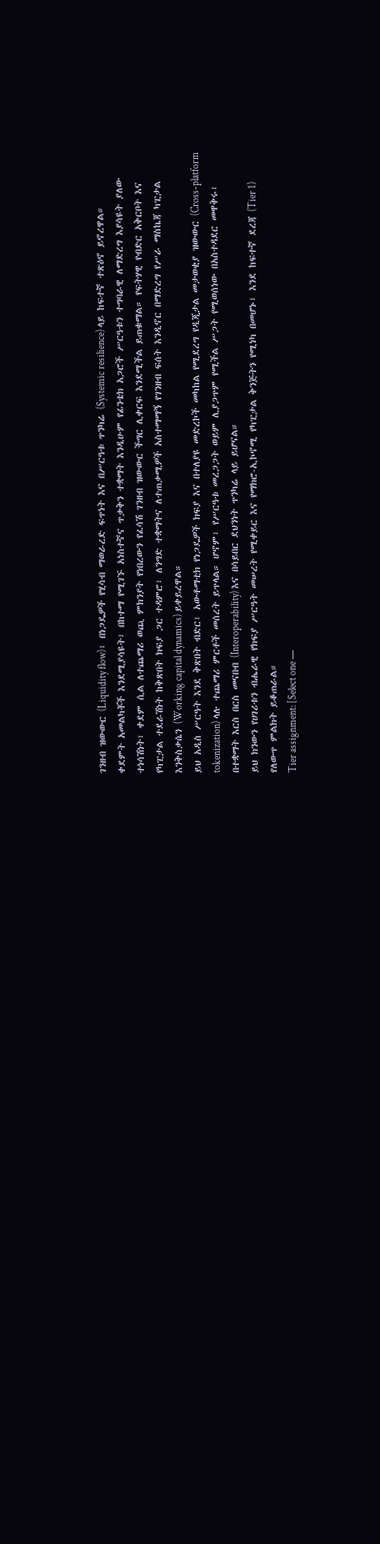ገንዘብ ዝውውር (Liquidity flow)፣ በነጋዴዎች የሂሳብ ማወራረድ ፍጥነት እና በሥርዓቱ ጥንካሬ (Systemic resilience) ላይ ከፍተኛ ተጽዕኖ ይኖረዋል።
ቀደምት አመልካቾች እንደሚያሳዩት፣ በከተማ የሚገኙ አነስተኛና ጥቃቅን ተቋማት እንዲሁም የፊንቴክ አጋሮች ሥርዓቱን ተግባራዊ ለማድረግ እያሳዩት ያለው ተነሳሽነት፣ ቀደም ሲል ለተጨማሪ ወጪ ምክንያት የነበረውን የፈሳሽ ገንዘብ ዝውውር ችግር ሊቀርፍ እንደሚችል ይጠቁማል። የፍትሃዊ የብድር አቅርቦት እና የካፒታል ተደራሽነት ከቅጽበት ክፍያ ጋር ተዳምሮ፣ ለንግድ ተቋማትና ለተጠቃሚዎች አስተማማኝ የገንዘብ ፍሰት እንዲኖር በማድረግ የሥራ ማስኬጃ ካፒታል እንቅስቃሴን (Working capital dynamics) ይቀይረዋል።
ይህ አዲስ ሥርዓት እንደ ቅጽበት ብድር፣ አውቶማቲክ የነጋዴዎች ክፍያ እና በተለያዩ መድረኮች መካከል የሚደረግ የዲጂታል መታወቂያ ዝውውር (Cross-platform tokenization) ላሉ ተጨማሪ ምርቶች መሰረት ይጥላል። ሆኖም፣ የሥርዓቱ መረጋጋት ወይም ሊያጋጥም የሚችል ሥጋት የሚወሰነው በአስተዳደር መዋቅሩ፣ በተቋማት እርስ በርስ መናበብ (Interoperability) እና በሳይበር ደህንነት ጥንካሬ ላይ ይሆናል።
ይህ ክንውን የሀገሪቱን ብሔራዊ የክፍያ ሥርዓት መሠረት የሚቀይር እና የማክሮ-ኢኮኖሚ የካፒታል ቅንጅትን የሚነካ በመሆኑ፣ እንደ ከፍተኛ ደረጃ (Tier 1) የለውጥ ምልክት ይቆጠራል።
Tier assignment: [Select one —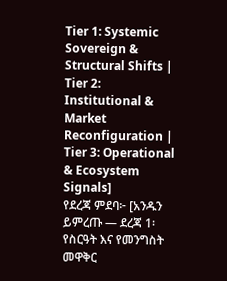Tier 1: Systemic Sovereign & Structural Shifts | Tier 2: Institutional & Market Reconfiguration | Tier 3: Operational & Ecosystem Signals]
የደረጃ ምደባ፦ [አንዱን ይምረጡ — ደረጃ 1፡ የስርዓት እና የመንግስት መዋቅር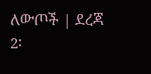ለውጦች | ደረጃ 2፡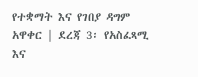የተቋማት እና የገበያ ዳግም አዋቀር | ደረጃ 3፡ የአስፈጻሚ እና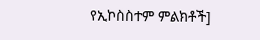የኢኮስስተም ምልክቶች]